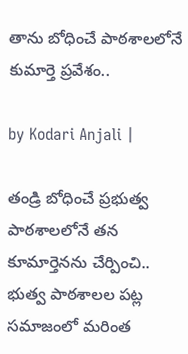తాను బోధించే పాఠశాలలోనే కుమార్తె ప్రవేశం..

by Kodari Anjali |

తండ్రి బోధించే ప్రభుత్వ పాఠశాలలోనే తన కూమార్తెనను చేర్పించి.. భుత్వ పాఠశాలల పట్ల సమాజంలో మరింత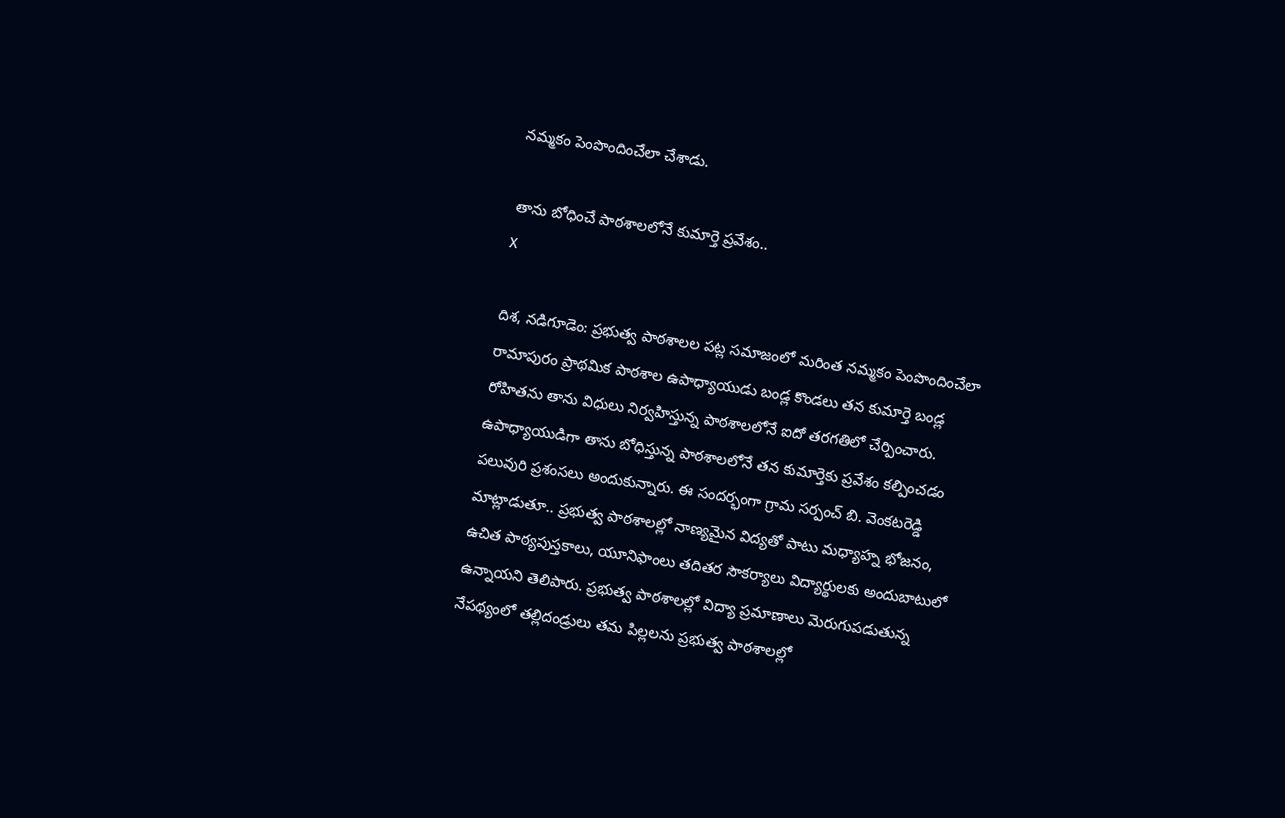నమ్మకం పెంపొందించేలా చేశాడు.

తాను బోధించే పాఠశాలలోనే కుమార్తె ప్రవేశం..
X

దిశ, నడిగూడెం: ప్రభుత్వ పాఠశాలల పట్ల సమాజంలో మరింత నమ్మకం పెంపొందించేలా రామాపురం ప్రాథమిక పాఠశాల ఉపాధ్యాయుడు బండ్ల కొండలు తన కుమార్తె బండ్ల రోహితను తాను విధులు నిర్వహిస్తున్న పాఠశాలలోనే ఐదో తరగతిలో చేర్పించారు. ఉపాధ్యాయుడిగా తాను బోధిస్తున్న పాఠశాలలోనే తన కుమార్తెకు ప్రవేశం కల్పించడం పలువురి ప్రశంసలు అందుకున్నారు. ఈ సందర్భంగా గ్రామ సర్పంచ్ బి. వెంకటరెడ్డి మాట్లాడుతూ.. ప్రభుత్వ పాఠశాలల్లో నాణ్యమైన విద్యతో పాటు మధ్యాహ్న భోజనం, ఉచిత పాఠ్యపుస్తకాలు, యూనిఫాంలు తదితర సౌకర్యాలు విద్యార్థులకు అందుబాటులో ఉన్నాయని తెలిపారు. ప్రభుత్వ పాఠశాలల్లో విద్యా ప్రమాణాలు మెరుగుపడుతున్న నేపథ్యంలో తల్లిదండ్రులు తమ పిల్లలను ప్రభుత్వ పాఠశాలల్లో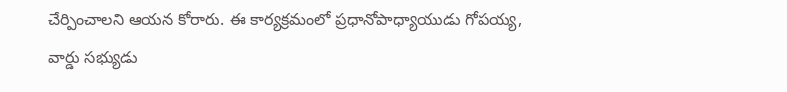చేర్పించాలని ఆయన కోరారు. ఈ కార్యక్రమంలో ప్రధానోపాధ్యాయుడు గోపయ్య, వార్డు సభ్యుడు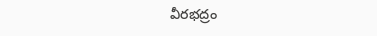వీరభద్రం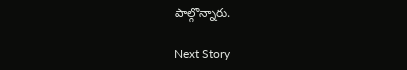పాల్గొన్నారు.

Next Story